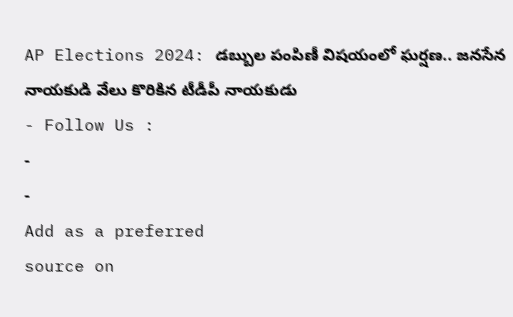AP Elections 2024: డబ్బుల పంపిణీ విషయంలో ఘర్షణ.. జనసేన నాయకుడి వేలు కొరికిన టీడీపీ నాయకుడు
- Follow Us :
-
-
Add as a preferred
source on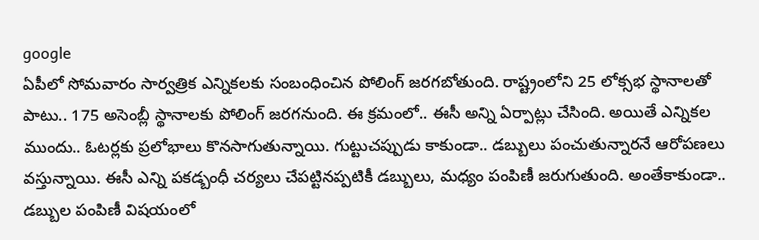google
ఏపీలో సోమవారం సార్వత్రిక ఎన్నికలకు సంబంధించిన పోలింగ్ జరగబోతుంది. రాష్ట్రంలోని 25 లోక్సభ స్థానాలతో పాటు.. 175 అసెంబ్లీ స్థానాలకు పోలింగ్ జరగనుంది. ఈ క్రమంలో.. ఈసీ అన్ని ఏర్పాట్లు చేసింది. అయితే ఎన్నికల ముందు.. ఓటర్లకు ప్రలోభాలు కొనసాగుతున్నాయి. గుట్టుచప్పుడు కాకుండా.. డబ్బులు పంచుతున్నారనే ఆరోపణలు వస్తున్నాయి. ఈసీ ఎన్ని పకడ్బంధీ చర్యలు చేపట్టినప్పటికీ డబ్బులు, మధ్యం పంపిణీ జరుగుతుంది. అంతేకాకుండా.. డబ్బుల పంపిణీ విషయంలో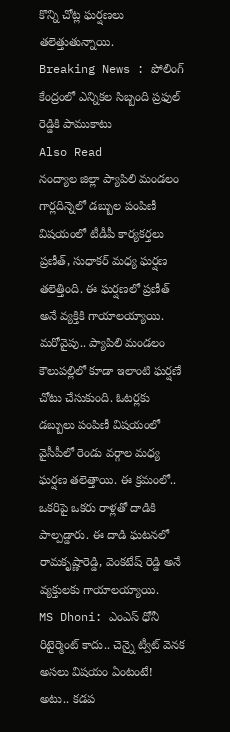కొన్ని చోట్ల ఘర్షణలు తలెత్తుతున్నాయి.
Breaking News : పోలింగ్ కేంద్రంలో ఎన్నికల సిబ్బంది ప్రఫుల్ రెడ్డికి పాముకాటు
Also Read
నంద్యాల జిల్లా ప్యాపిలి మండలం గార్లదిన్నెలో డబ్బుల పంపిణీ విషయంలో టీడీపీ కార్యకర్తలు ప్రణీత్, సుధాకర్ మధ్య ఘర్షణ తలెత్తింది. ఈ ఘర్షణలో ప్రణీత్ అనే వ్యక్తికి గాయాలయ్యాయి. మరోవైపు.. ప్యాపిలి మండలం కౌలుపల్లిలో కూడా ఇలాంటి ఘర్షణే చోటు చేసుకుంది. ఓటర్లకు డబ్బులు పంపిణీ విషయంలో వైసీపీలో రెండు వర్గాల మధ్య ఘర్షణ తలెత్తాయి. ఈ క్రమంలో.. ఒకరిపై ఒకరు రాళ్లతో దాడికి పాల్పడ్డారు. ఈ దాడి ఘటనలో రామకృష్ణారెడ్డి, వెంకటేష్ రెడ్డి అనే వ్యక్తులకు గాయాలయ్యాయి.
MS Dhoni: ఎంఎస్ ధోనీ రిటైర్మెంట్ కాదు.. చెన్నై ట్వీట్ వెనక అసలు విషయం ఏంటంటే!
అటు.. కడప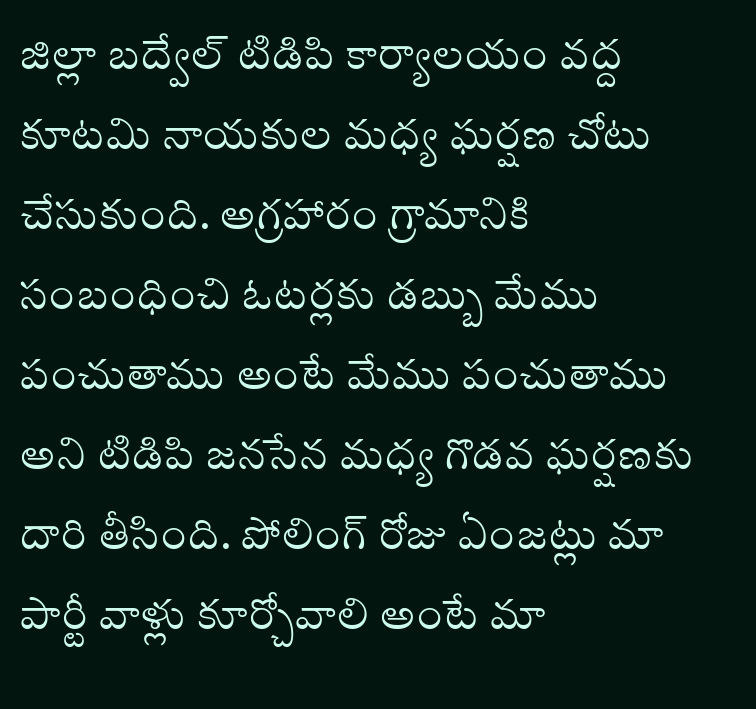జిల్లా బద్వేల్ టిడిపి కార్యాలయం వద్ద కూటమి నాయకుల మధ్య ఘర్షణ చోటు చేసుకుంది. అగ్రహారం గ్రామానికి సంబంధించి ఓటర్లకు డబ్బు మేము పంచుతాము అంటే మేము పంచుతాము అని టిడిపి జనసేన మధ్య గొడవ ఘర్షణకు దారి తీసింది. పోలింగ్ రోజు ఏంజట్లు మా పార్టీ వాళ్లు కూర్చోవాలి అంటే మా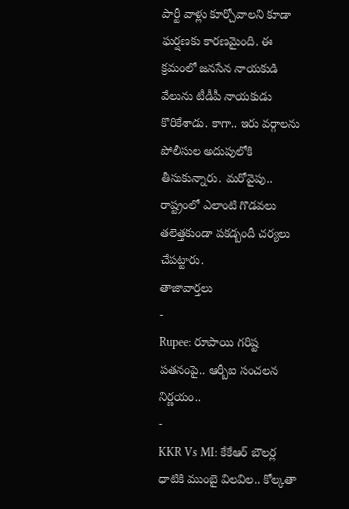పార్టీ వాళ్లు కూర్చోవాలని కూడా ఘర్షణకు కారణమైంది. ఈ క్రమంలో జనసేన నాయకుడి వేలును టీడీపీ నాయకుడు కొరికేశాడు. కాగా.. ఇరు వర్గాలను పోలీసుల అదుపులోకి తీసుకున్నారు. మరోవైపు.. రాష్ట్రంలో ఎలాంటి గొడవలు తలెత్తకుండా పకడ్బందీ చర్యలు చేపట్టారు.
తాజావార్తలు
-
Rupee: రూపాయి గరిష్ట పతనంపై.. ఆర్బీఐ సంచలన నిర్ణయం..
-
KKR Vs MI: కేకేఆర్ బౌలర్ల ధాటికి ముంబై విలవిల.. కోల్కతా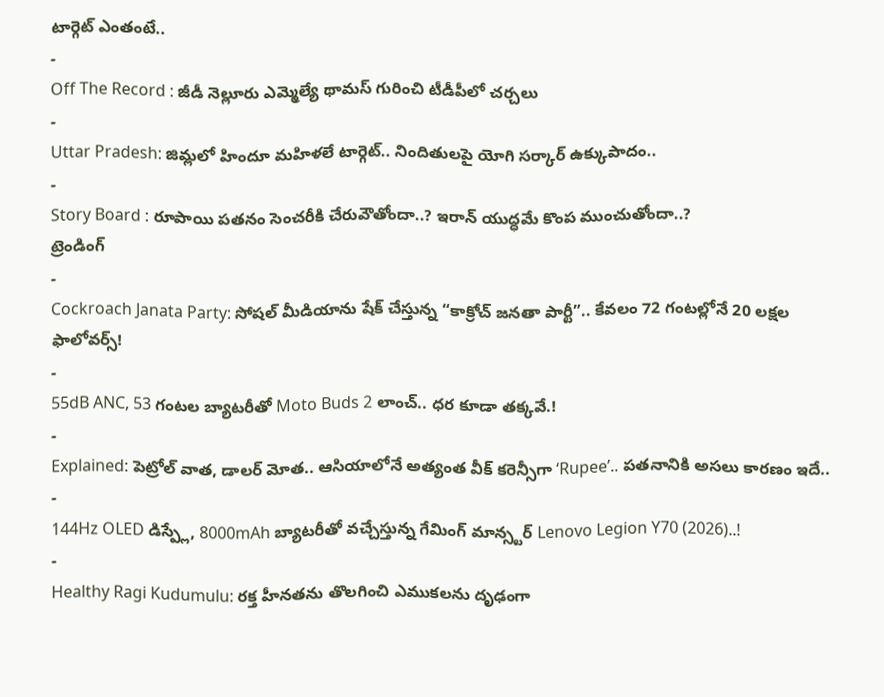టార్గెట్ ఎంతంటే..
-
Off The Record : జీడీ నెల్లూరు ఎమ్మెల్యే థామస్ గురించి టీడీపీలో చర్చలు
-
Uttar Pradesh: జిమ్లలో హిందూ మహిళలే టార్గెట్.. నిందితులపై యోగి సర్కార్ ఉక్కుపాదం..
-
Story Board : రూపాయి పతనం సెంచరీకి చేరువౌతోందా..? ఇరాన్ యుద్ధమే కొంప ముంచుతోందా..?
ట్రెండింగ్
-
Cockroach Janata Party: సోషల్ మీడియాను షేక్ చేస్తున్న “కాక్రోచ్ జనతా పార్టీ”.. కేవలం 72 గంటల్లోనే 20 లక్షల ఫాలోవర్స్!
-
55dB ANC, 53 గంటల బ్యాటరీతో Moto Buds 2 లాంచ్.. ధర కూడా తక్కవే.!
-
Explained: పెట్రోల్ వాత, డాలర్ మోత.. ఆసియాలోనే అత్యంత వీక్ కరెన్సీగా ‘Rupee’.. పతనానికి అసలు కారణం ఇదే..
-
144Hz OLED డిస్ప్లే, 8000mAh బ్యాటరీతో వచ్చేస్తున్న గేమింగ్ మాన్స్టర్ Lenovo Legion Y70 (2026)..!
-
Healthy Ragi Kudumulu: రక్త హీనతను తొలగించి ఎముకలను దృఢంగా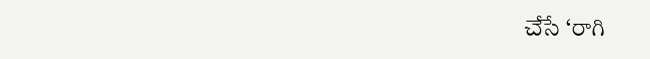చేసే ‘రాగి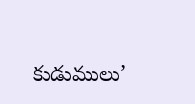కుడుములు’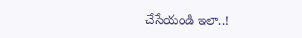చేసేయండి ఇలా..!